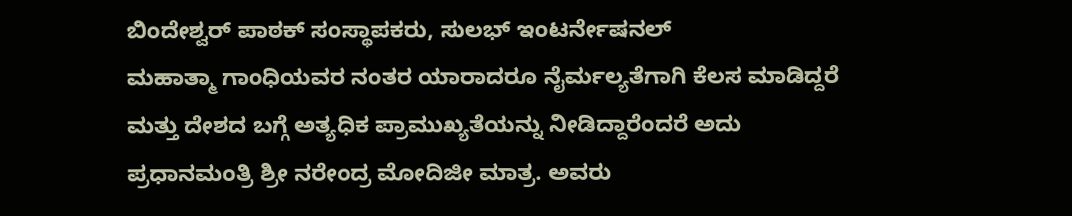ಬಿಂದೇಶ್ವರ್ ಪಾಠಕ್ ಸಂಸ್ಥಾಪಕರು, ಸುಲಭ್ ಇಂಟರ್ನೇಷನಲ್
ಮಹಾತ್ಮಾ ಗಾಂಧಿಯವರ ನಂತರ ಯಾರಾದರೂ ನೈರ್ಮಲ್ಯತೆಗಾಗಿ ಕೆಲಸ ಮಾಡಿದ್ದರೆ ಮತ್ತು ದೇಶದ ಬಗ್ಗೆ ಅತ್ಯಧಿಕ ಪ್ರಾಮುಖ್ಯತೆಯನ್ನು ನೀಡಿದ್ದಾರೆಂದರೆ ಅದು ಪ್ರಧಾನಮಂತ್ರಿ ಶ್ರೀ ನರೇಂದ್ರ ಮೋದಿಜೀ ಮಾತ್ರ. ಅವರು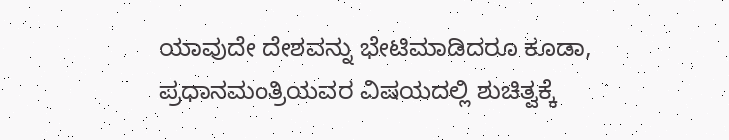ಯಾವುದೇ ದೇಶವನ್ನು ಭೇಟಿಮಾಡಿದರೂ ಕೂಡಾ, ಪ್ರಧಾನಮಂತ್ರಿಯವರ ವಿಷಯದಲ್ಲಿ ಶುಚಿತ್ವಕ್ಕೆ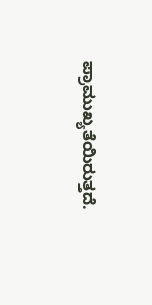ಪ್ರಾಮುಖ್ಯತೆಯಿರುತ್ತದೆ.